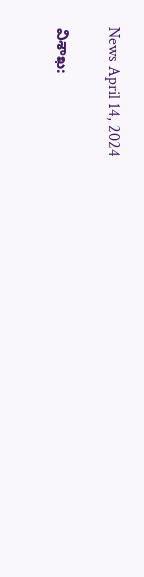News April 14, 2024

విశాఖ: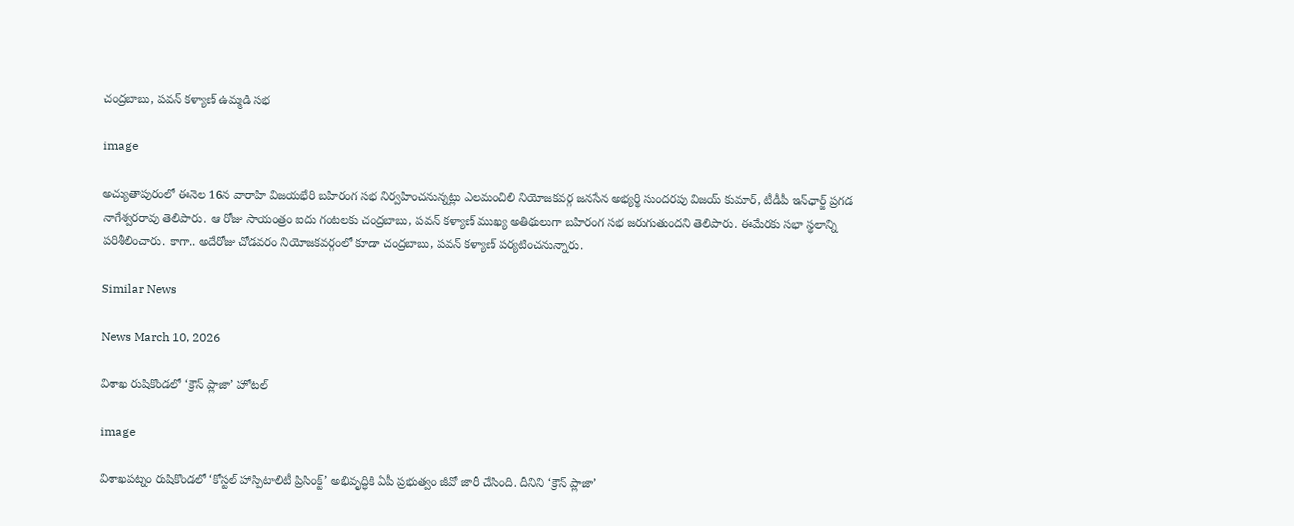చంద్రబాబు, పవన్ కళ్యాణ్ ఉమ్మడి సభ

image

అచ్యుతాపురంలో ఈనెల 16న వారాహి విజయభేరి బహిరంగ సభ నిర్వహించనున్నట్లు ఎలమంచిలి నియోజకవర్గ జనసేన అభ్యర్థి సుందరపు విజయ్ కుమార్, టీడీపీ ఇన్‌ఛార్జ్ ప్రగడ నాగేశ్వరరావు తెలిపారు. ఆ రోజు సాయంత్రం ఐదు గంటలకు చంద్రబాబు, పవన్ కళ్యాణ్ ముఖ్య అతిథులుగా బహిరంగ సభ జరుగుతుందని తెలిపారు. ఈమేరకు సభా స్థలాన్ని పరిశీలించారు. కాగా.. అదేరోజు చోడవరం నియోజకవర్గంలో కూడా చంద్రబాబు, పవన్ కళ్యాణ్ పర్యటించనున్నారు.

Similar News

News March 10, 2026

విశాఖ రుషికొండలో ‘క్రౌన్ ప్లాజా’ హోటల్

image

విశాఖపట్నం రుషికొండలో ‘కోస్టల్ హాస్పిటాలిటీ ప్రిసింక్ట్’ అభివృద్ధికి ఏపీ ప్రభుత్వం జీవో జారీ చేసింది. దీనిని ‘క్రౌన్ ప్లాజా’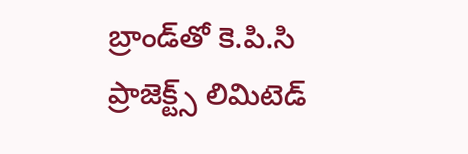బ్రాండ్‌తో కె.పి.సి ప్రాజెక్ట్స్ లిమిటెడ్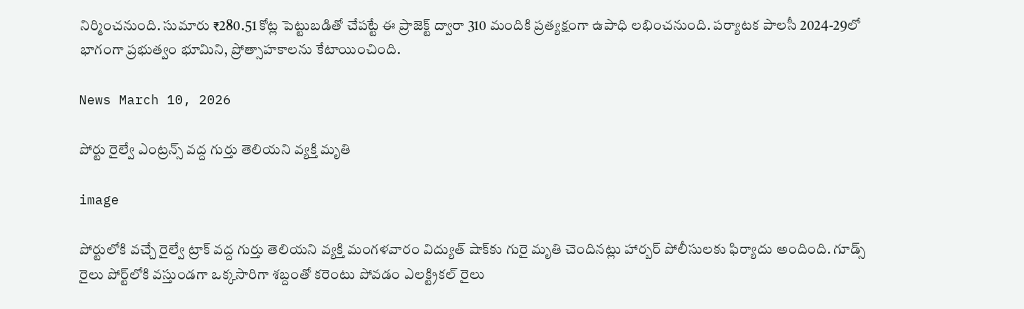నిర్మించనుంది. సుమారు ₹280.51 కోట్ల పెట్టుబడితో చేపట్టే ఈ ప్రాజెక్ట్ ద్వారా 310 మందికి ప్రత్యక్షంగా ఉపాధి లభించనుంది. పర్యాటక పాలసీ 2024-29లో భాగంగా ప్రభుత్వం భూమిని, ప్రోత్సాహకాలను కేటాయించింది.

News March 10, 2026

పోర్టు రైల్వే ఎంట్రన్స్ వద్ద గుర్తు తెలియని వ్యక్తి మృతి

image

పోర్టులోకి వచ్చే రైల్వే ట్రాక్ వద్ద గుర్తు తెలియని వ్యక్తి మంగళవారం విద్యుత్ షాక్‌కు గురై మృతి చెందినట్లు హార్బర్ పోలీసులకు ఫిర్యాదు అందింది. గూడ్స్ రైలు పోర్ట్‌లోకి వస్తుండగా ఒక్కసారిగా శబ్దంతో కరెంటు పోవడం ఎలక్ట్రికల్ రైలు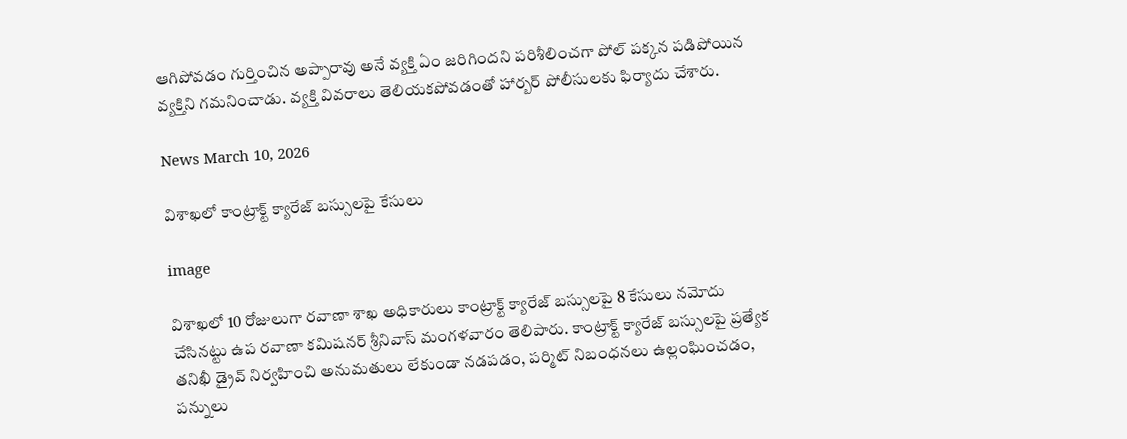ఆగిపోవడం గుర్తించిన అప్పారావు అనే వ్యక్తి ఏం జరిగిందని పరిశీలించగా పోల్ పక్కన పడిపోయిన వ్యక్తిని గమనించాడు. వ్యక్తి వివరాలు తెలియకపోవడంతో హార్బర్ పోలీసులకు ఫిర్యాదు చేశారు.

News March 10, 2026

విశాఖలో కాంట్రాక్ట్ క్యారేజ్ బస్సులపై కేసులు

image

విశాఖలో 10 రోజులుగా రవాణా శాఖ అధికారులు కాంట్రాక్ట్ క్యారేజ్ బస్సులపై 8 కేసులు నమోదు చేసినట్టు ఉప రవాణా కమిషనర్ శ్రీనివాస్ మంగళవారం తెలిపారు. కాంట్రాక్ట్ క్యారేజ్ బస్సులపై ప్రత్యేక తనిఖీ డ్రైవ్ నిర్వహించి అనుమతులు లేకుండా నడపడం, పర్మిట్ నిబంధనలు ఉల్లంఘించడం, పన్నులు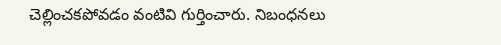చెల్లించకపోవడం వంటివి గుర్తించారు. నిబంధనలు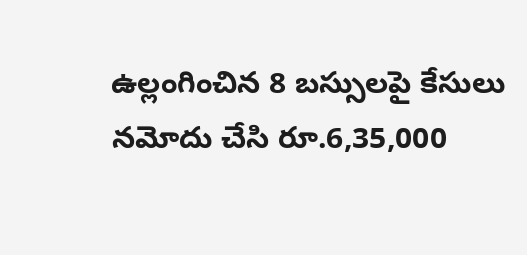ఉల్లంగించిన 8 బస్సులపై కేసులు నమోదు చేసి రూ.6,35,000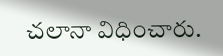చలానా విధించారు.